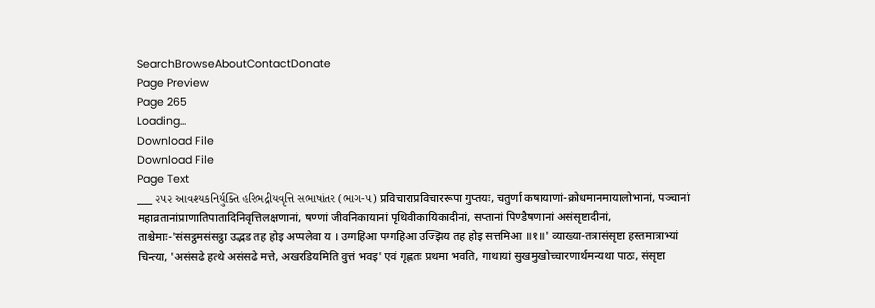SearchBrowseAboutContactDonate
Page Preview
Page 265
Loading...
Download File
Download File
Page Text
___ ૨૫૨ આવશ્યકનિર્યુક્તિ હરિભદ્રીયવૃત્તિ સભાષાંતર (ભાગ-૫) प्रविचाराप्रविचाररूपा गुप्तयः, चतुर्णा कषायाणां-क्रोधमानमायालोभानां, पञ्चानां महाव्रतानांप्राणातिपातादिनिवृत्तिलक्षणानां, षण्णां जीवनिकायानां पृथिवीकायिकादीनां, सप्तानां पिण्डैषणानां असंसृष्टादीनां, ताश्चेमाः-'संसट्ठमसंसट्ठा उद्भड तह होइ अप्पलेवा य । उग्गहिआ पग्गहिआ उज्झिय तह होइ सत्तमिआ ॥१॥' व्याख्या-तत्रासंसृष्टा हस्तमात्राभ्यां चिन्त्या, 'असंसढे हत्थे असंसढे मत्ते, अखरडियमिति वुत्तं भवइ' एवं गृह्णतः प्रथमा भवति, गाथायां सुखमुखोच्चारणार्थमन्यथा पाठः, संसृष्टा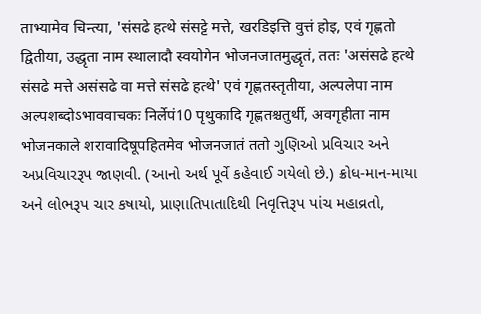ताभ्यामेव चिन्त्या, 'संसढे हत्थे संसट्टे मत्ते, खरडिइत्ति वुत्तं होइ, एवं गृह्णतो द्वितीया, उद्धृता नाम स्थालादौ स्वयोगेन भोजनजातमुद्धृतं, ततः 'असंसढे हत्थे संसढे मत्ते असंसढे वा मत्ते संसढे हत्थे' एवं गृह्णतस्तृतीया, अल्पलेपा नाम अल्पशब्दोऽभाववाचकः निर्लेपं10 पृथुकादि गृह्णतश्चतुर्थी, अवगृहीता नाम भोजनकाले शरावादिषूपहितमेव भोजनजातं ततो ગુણિઓ પ્રવિચાર અને અપ્રવિચારરૂપ જાણવી. (આનો અર્થ પૂર્વે કહેવાઈ ગયેલો છે.) ક્રોધ-માન-માયા અને લોભરૂપ ચાર કષાયો, પ્રાણાતિપાતાદિથી નિવૃત્તિરૂપ પાંચ મહાવ્રતો,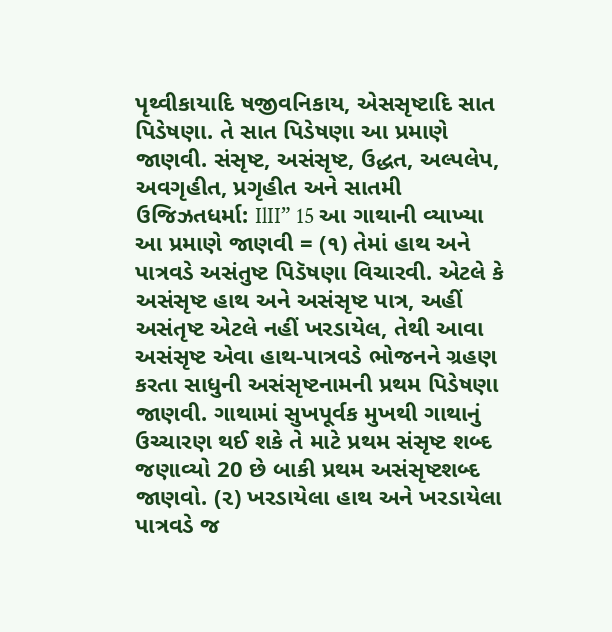પૃથ્વીકાયાદિ ષજીવનિકાય, એસસૃષ્ટાદિ સાત પિડેષણા. તે સાત પિડેષણા આ પ્રમાણે જાણવી. સંસૃષ્ટ, અસંસૃષ્ટ, ઉદ્ધત, અલ્પલેપ, અવગૃહીત, પ્રગૃહીત અને સાતમી ઉજિઝતધર્મા: IlII” 15 આ ગાથાની વ્યાખ્યા આ પ્રમાણે જાણવી = (૧) તેમાં હાથ અને પાત્રવડે અસંતુષ્ટ પિડૅષણા વિચારવી. એટલે કે અસંસૃષ્ટ હાથ અને અસંસૃષ્ટ પાત્ર, અહીં અસંતૃષ્ટ એટલે નહીં ખરડાયેલ, તેથી આવા અસંસૃષ્ટ એવા હાથ-પાત્રવડે ભોજનને ગ્રહણ કરતા સાધુની અસંસૃષ્ટનામની પ્રથમ પિડેષણા જાણવી. ગાથામાં સુખપૂર્વક મુખથી ગાથાનું ઉચ્ચારણ થઈ શકે તે માટે પ્રથમ સંસૃષ્ટ શબ્દ જણાવ્યો 20 છે બાકી પ્રથમ અસંસૃષ્ટશબ્દ જાણવો. (૨) ખરડાયેલા હાથ અને ખરડાયેલા પાત્રવડે જ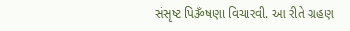સંસૃષ્ટ પિૐષણા વિચારવી. આ રીતે ગ્રહણ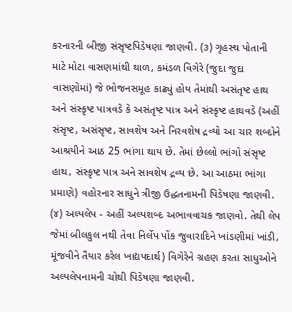કરનારની બીજી સંસૃષ્ટપિડેષણા જાણવી. (૩) ગૃહસ્થ પોતાની માટે મોટા વાસણમાંથી થાળ, કમંડળ વિગેરે (જુદા જુદા વાસણોમાં) જે ભોજનસમૂહ કાઢ્યું હોય તેમાંથી અસંતૃષ્ટ હાથ અને સંસ્કૃષ્ટ પાત્રવડે કે અસંતૃષ્ટ પાત્ર અને સંસ્કૃષ્ટ હાથવડે (અહીં સંસૃષ્ટ, અસંસૃષ્ટ, સાવશેષ અને નિરવશેષ દ્રવ્યો આ ચાર શબ્દોને આશ્રયીને આઠ 25 ભાંગા થાય છે. તેમાં છેલ્લો ભાંગો સંસૃષ્ટ હાથ, સંસ્કૃષ્ટ પાત્ર અને સાવશેષ દ્રવ્ય છે. આ આઠમા ભાંગા પ્રમાણે) વહોરનાર સાધુને ત્રીજી ઉદ્ધતનામની પિડેષણા જાણવી. (૪) અલ્પલેપ - અહીં અલ્પશબ્દ અભાવવાચક જાણવો. તેથી લેપ જેમાં બીલકુલ નથી તેવા નિર્લેપ પોંક જુવારાદિને ખાંડણીમાં ખાંડી, મૂંજવીને તૈયાર કરેલ ખાદ્યપદાર્થ) વિગેરેને ગ્રહણ કરતા સાધુઓને અલ્પલેપનામની ચોથી પિડેષણા જાણવી.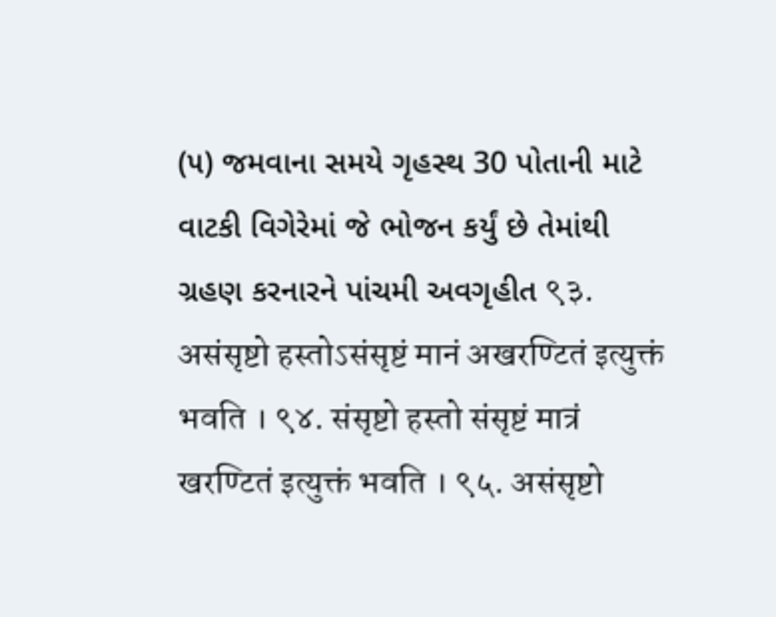(૫) જમવાના સમયે ગૃહસ્થ 30 પોતાની માટે વાટકી વિગેરેમાં જે ભોજન કર્યું છે તેમાંથી ગ્રહણ કરનારને પાંચમી અવગૃહીત ९३. असंसृष्टो हस्तोऽसंसृष्टं मानं अखरण्टितं इत्युक्तं भवति । ९४. संसृष्टो हस्तो संसृष्टं मात्रं खरण्टितं इत्युक्तं भवति । ९५. असंसृष्टो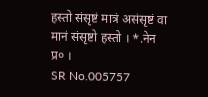हस्तो संसृष्टं मात्रं असंसृष्टं वा मानं संसृष्टो हस्तो । *.नेन प्र० ।
SR No.005757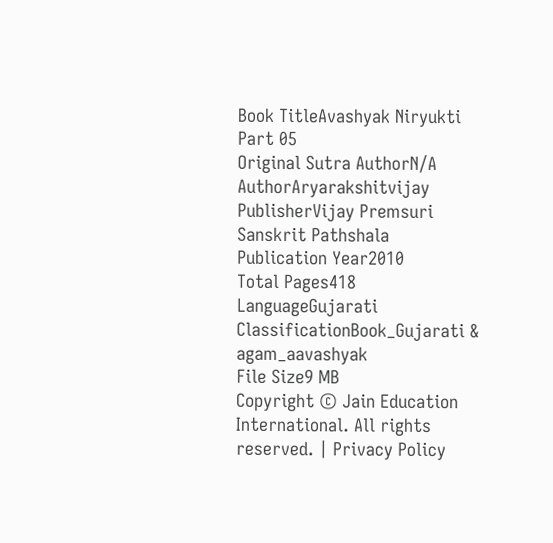Book TitleAvashyak Niryukti Part 05
Original Sutra AuthorN/A
AuthorAryarakshitvijay
PublisherVijay Premsuri Sanskrit Pathshala
Publication Year2010
Total Pages418
LanguageGujarati
ClassificationBook_Gujarati & agam_aavashyak
File Size9 MB
Copyright © Jain Education International. All rights reserved. | Privacy Policy